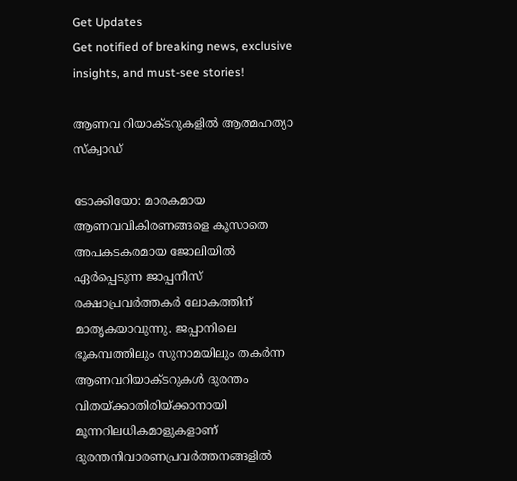Get Updates
Get notified of breaking news, exclusive insights, and must-see stories!

ആണവ റിയാക്ടറുകളില്‍ ആത്മഹത്യാ സ്‍ക്വാഡ്

ടോക്കിയോ: മാരകമായ ആണവവികിരണങ്ങളെ കൂസാതെ അപകടകരമായ ജോലിയില്‍ ഏര്‍പ്പെടുന്ന ജാപ്പനീസ് രക്ഷാപ്രവര്‍ത്തകര്‍ ലോകത്തിന് മാതൃകയാവുന്നു. ജപ്പാനിലെ ഭൂകമ്പത്തിലും സുനാമയിലും തകര്‍ന്ന ആണവറിയാക്ടറുകള്‍ ദുരന്തം വിതയ്ക്കാതിരിയ്ക്കാനായി മൂന്നറിലധികമാളുകളാണ് ദുരന്തനിവാരണപ്രവര്‍ത്തനങ്ങളില്‍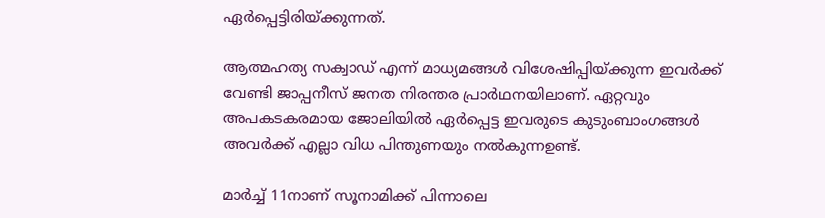ഏര്‍പ്പെട്ടിരിയ്ക്കുന്നത്.

ആത്മഹത്യ സക്വാഡ് എന്ന് മാധ്യമങ്ങള്‍ വിശേഷിപ്പിയ്ക്കുന്ന ഇവര്‍ക്ക് വേണ്ടി ജാപ്പനീസ് ജനത നിരന്തര പ്രാര്‍ഥനയിലാണ്. ഏറ്റവും അപകടകരമായ ജോലിയില്‍ ഏര്‍പ്പെട്ട ഇവരുടെ കുടുംബാംഗങ്ങള്‍ അവര്‍ക്ക് എല്ലാ വിധ പിന്തുണയും നല്‍കുന്നഉണ്ട്.

മാര്‍ച്ച് 11നാണ് സൂനാമിക്ക് പിന്നാലെ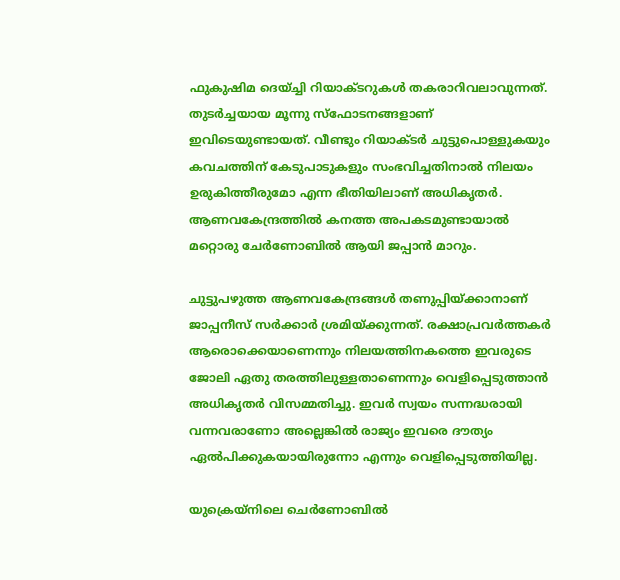ഫുകുഷിമ ദെയ്ച്ചി റിയാക്ടറുകള്‍ തകരാറിവലാവുന്നത്. തുടര്‍ച്ചയായ മൂന്നു സ്‌ഫോടനങ്ങളാണ് ഇവിടെയുണ്ടായത്. വീണ്ടും റിയാക്ടര്‍ ചുട്ടുപൊള്ളുകയും കവചത്തിന് കേടുപാടുകളും സംഭവിച്ചതിനാല്‍ നിലയം ഉരുകിത്തീരുമോ എന്ന ഭീതിയിലാണ് അധികൃതര്‍. ആണവകേന്ദ്രത്തില്‍ കനത്ത അപകടമുണ്ടായാല്‍ മറ്റൊരു ചേര്‍ണോബില്‍ ആയി ജപ്പാന്‍ മാറും.

ചുട്ടുപഴുത്ത ആണവകേന്ദ്രങ്ങള്‍ തണുപ്പിയ്ക്കാനാണ് ജാപ്പനീസ് സര്‍ക്കാര്‍ ശ്രമിയ്ക്കുന്നത്. രക്ഷാപ്രവര്‍ത്തകര്‍ ആരൊക്കെയാണെന്നും നിലയത്തിനകത്തെ ഇവരുടെ ജോലി ഏതു തരത്തിലുള്ളതാണെന്നും വെളിപ്പെടുത്താന്‍ അധികൃതര്‍ വിസമ്മതിച്ചു. ഇവര്‍ സ്വയം സന്നദ്ധരായി വന്നവരാണോ അല്ലെങ്കില്‍ രാജ്യം ഇവരെ ദൗത്യം ഏല്‍പിക്കുകയായിരുന്നോ എന്നും വെളിപ്പെടുത്തിയില്ല.

യുക്രെയ്‌നിലെ ചെര്‍ണോബില്‍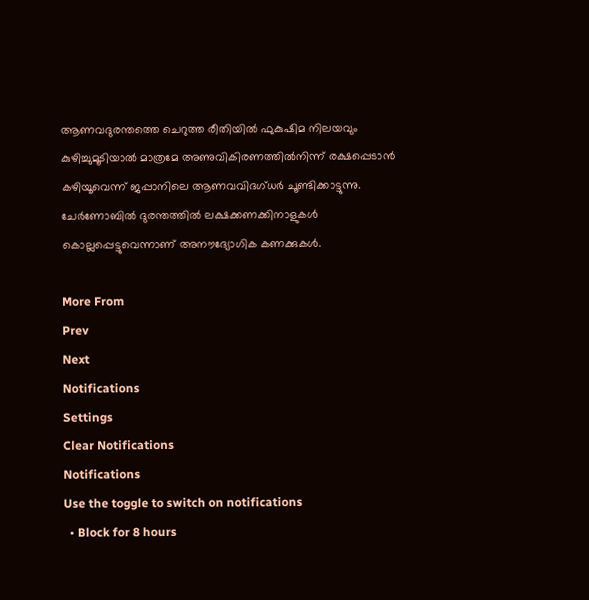ആണവദുരന്തത്തെ ചെറുത്ത രീതിയില്‍ ഫുകുഷിമ നിലയവും കുഴിച്ചുമൂടിയാല്‍ മാത്രമേ അണുവികിരണത്തില്‍നിന്ന് രക്ഷപ്പെടാന്‍ കഴിയൂവെന്ന് ജപ്പാനിലെ ആണവവിദഗ്ധര്‍ ചൂണ്ടിക്കാട്ടുന്നു. ചേര്‍ണോബില്‍ ദുരന്തത്തില്‍ ലക്ഷക്കണക്കിനാളുകള്‍ കൊല്ലപ്പെട്ടുവെന്നാണ് അനൗദ്യോഗിക കണക്കുകള്‍.

More From
Prev
Next
Notifications
Settings
Clear Notifications
Notifications
Use the toggle to switch on notifications
  • Block for 8 hours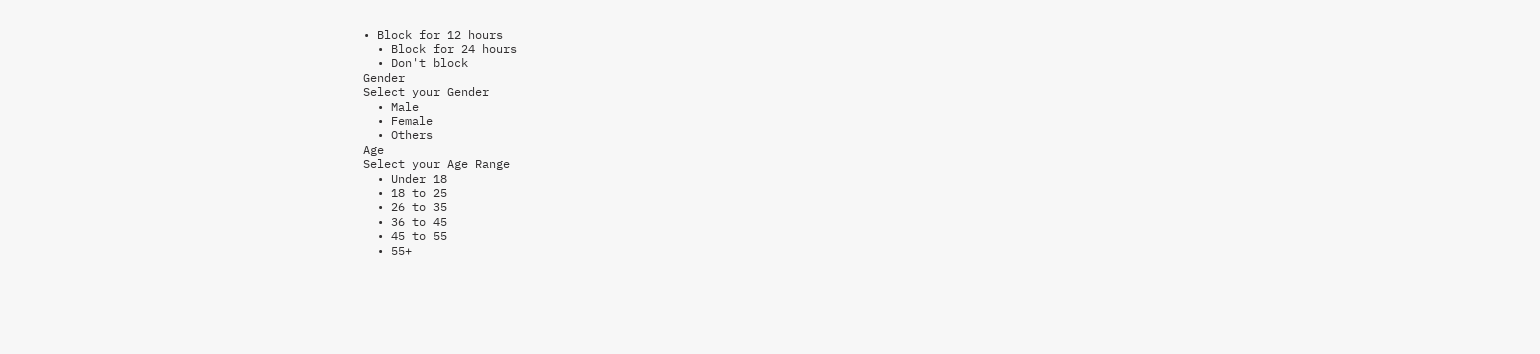• Block for 12 hours
  • Block for 24 hours
  • Don't block
Gender
Select your Gender
  • Male
  • Female
  • Others
Age
Select your Age Range
  • Under 18
  • 18 to 25
  • 26 to 35
  • 36 to 45
  • 45 to 55
  • 55+